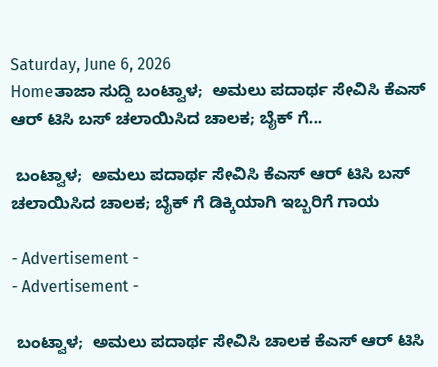Saturday, June 6, 2026
Homeತಾಜಾ ಸುದ್ದಿ ಬಂಟ್ವಾಳ;  ಅಮಲು ಪದಾರ್ಥ ಸೇವಿಸಿ ಕೆಎಸ್ ಆರ್ ಟಿಸಿ ಬಸ್‌ ಚಲಾಯಿಸಿದ ಚಾಲಕ; ಬೈಕ್ ಗೆ...

 ಬಂಟ್ವಾಳ;  ಅಮಲು ಪದಾರ್ಥ ಸೇವಿಸಿ ಕೆಎಸ್ ಆರ್ ಟಿಸಿ ಬಸ್‌ ಚಲಾಯಿಸಿದ ಚಾಲಕ; ಬೈಕ್ ಗೆ ಡಿಕ್ಕಿಯಾಗಿ ಇಬ್ಬರಿಗೆ ಗಾಯ

- Advertisement -
- Advertisement -

 ಬಂಟ್ವಾಳ;  ಅಮಲು ಪದಾರ್ಥ ಸೇವಿಸಿ ಚಾಲಕ ಕೆಎಸ್ ಆರ್ ಟಿಸಿ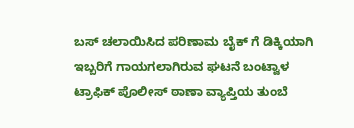ಬಸ್‌ ಚಲಾಯಿಸಿದ ಪರಿಣಾಮ ಬೈಕ್ ಗೆ ಡಿಕ್ಕಿಯಾಗಿ ಇಬ್ಬರಿಗೆ ಗಾಯಗಲಾಗಿರುವ ಘಟನೆ ಬಂಟ್ವಾಳ ಟ್ರಾಫಿಕ್‌ ಪೊಲೀಸ್‌ ಠಾಣಾ ವ್ಯಾಪ್ತಿಯ ತುಂಬೆ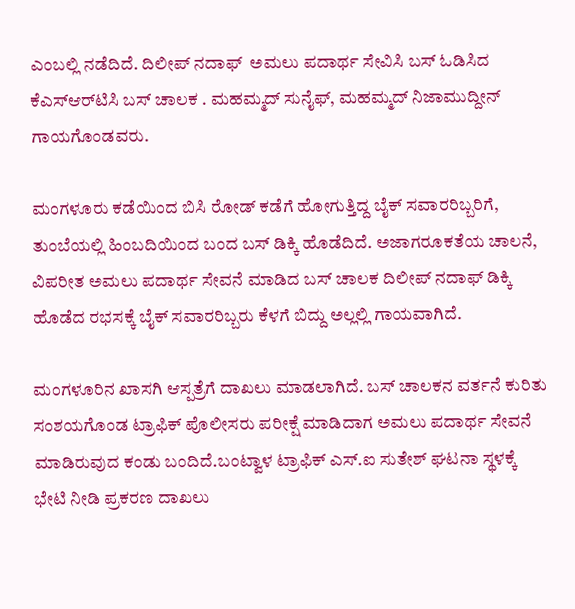ಎಂಬಲ್ಲಿ ನಡೆದಿದೆ. ದಿಲೀಪ್‌ ನದಾಫ್‌  ಅಮಲು ಪದಾರ್ಥ ಸೇವಿಸಿ ಬಸ್ ಓಡಿಸಿದ ಕೆಎಸ್‌ಆರ್‌ಟಿಸಿ ಬಸ್‌ ಚಾಲಕ . ಮಹಮ್ಮದ್‌ ಸುನೈಫ್‌, ಮಹಮ್ಮದ್‌ ನಿಜಾಮುದ್ದೀನ್‌ ಗಾಯಗೊಂಡವರು.

ಮಂಗಳೂರು ಕಡೆಯಿಂದ ಬಿಸಿ ರೋಡ್ ಕಡೆಗೆ ಹೋಗುತ್ತಿದ್ದ ಬೈಕ್‌ ಸವಾರರಿಬ್ಬರಿಗೆ, ತುಂಬೆಯಲ್ಲಿ ಹಿಂಬದಿಯಿಂದ ಬಂದ ಬಸ್‌ ಡಿಕ್ಕಿ ಹೊಡೆದಿದೆ. ಅಜಾಗರೂಕತೆಯ ಚಾಲನೆ, ವಿಪರೀತ ಅಮಲು ಪದಾರ್ಥ ಸೇವನೆ ಮಾಡಿದ ಬಸ್‌ ಚಾಲಕ ದಿಲೀಪ್‌ ನದಾಫ್‌ ಡಿಕ್ಕಿ ಹೊಡೆದ ರಭಸಕ್ಕೆ ಬೈಕ್‌ ಸವಾರರಿಬ್ಬರು ಕೆಳಗೆ ಬಿದ್ದು ಅಲ್ಲಲ್ಲಿ ಗಾಯವಾಗಿದೆ.

ಮಂಗಳೂರಿನ ಖಾಸಗಿ ಆಸ್ಪತ್ರೆಗೆ ದಾಖಲು ಮಾಡಲಾಗಿದೆ. ಬಸ್‌ ಚಾಲಕನ ವರ್ತನೆ ಕುರಿತು ಸಂಶಯಗೊಂಡ ಟ್ರಾಫಿಕ್‌ ಪೊಲೀಸರು ಪರೀಕ್ಷೆ ಮಾಡಿದಾಗ ಅಮಲು ಪದಾರ್ಥ ಸೇವನೆ ಮಾಡಿರುವುದ ಕಂಡು ಬಂದಿದೆ.ಬಂಟ್ವಾಳ ಟ್ರಾಫಿಕ್‌ ಎಸ್‌.ಐ ಸುತೇಶ್‌ ಘಟನಾ ಸ್ಥಳಕ್ಕೆ ಭೇಟಿ ನೀಡಿ ಪ್ರಕರಣ ದಾಖಲು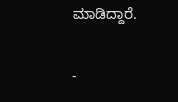ಮಾಡಿದ್ದಾರೆ.

-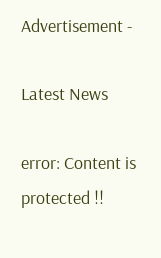Advertisement -

Latest News

error: Content is protected !!